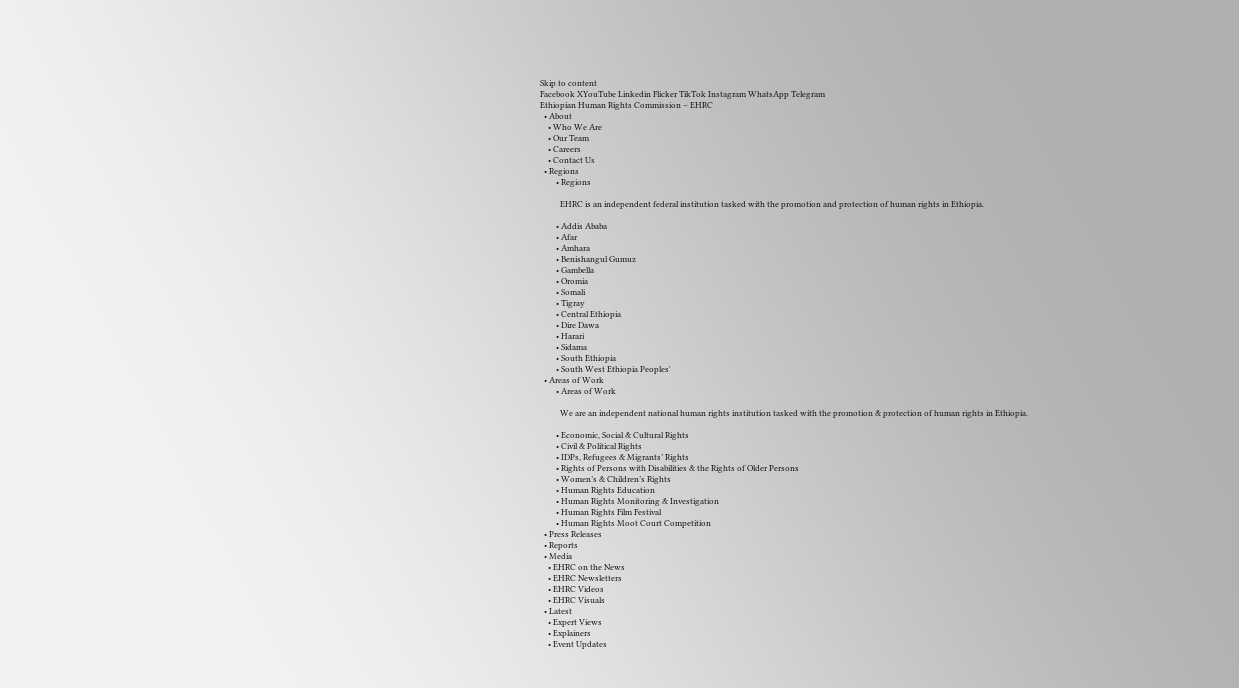Skip to content
Facebook XYouTube Linkedin Flicker TikTok Instagram WhatsApp Telegram
Ethiopian Human Rights Commission – EHRC
  • About
    • Who We Are
    • Our Team
    • Careers
    • Contact Us
  • Regions
        • Regions

          EHRC is an independent federal institution tasked with the promotion and protection of human rights in Ethiopia.

        • Addis Ababa
        • Afar
        • Amhara
        • Benishangul Gumuz
        • Gambella
        • Oromia
        • Somali
        • Tigray
        • Central Ethiopia
        • Dire Dawa
        • Harari
        • Sidama
        • South Ethiopia
        • South West Ethiopia Peoples'
  • Areas of Work
        • Areas of Work

          We are an independent national human rights institution tasked with the promotion & protection of human rights in Ethiopia.

        • Economic, Social & Cultural Rights
        • Civil & Political Rights
        • IDPs, Refugees & Migrants’ Rights
        • Rights of Persons with Disabilities & the Rights of Older Persons
        • Women’s & Children’s Rights
        • Human Rights Education
        • Human Rights Monitoring & Investigation
        • Human Rights Film Festival
        • Human Rights Moot Court Competition
  • Press Releases
  • Reports
  • Media
    • EHRC on the News
    • EHRC Newsletters
    • EHRC Videos
    • EHRC Visuals
  • Latest
    • Expert Views
    • Explainers
    • Event Updates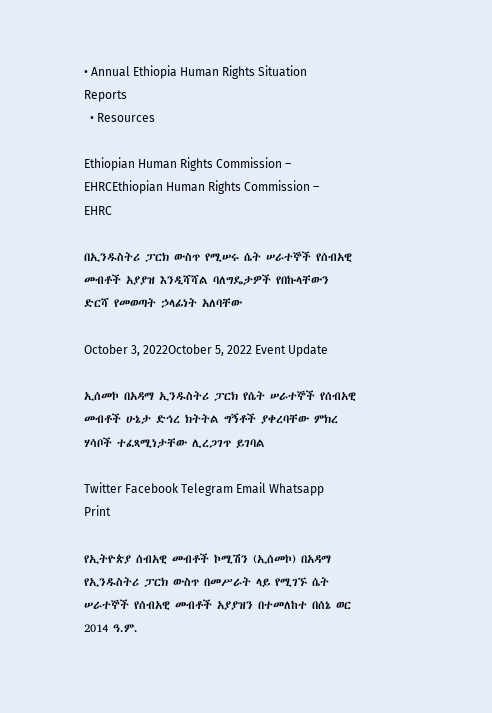• Annual Ethiopia Human Rights Situation Reports
  • Resources

Ethiopian Human Rights Commission – EHRCEthiopian Human Rights Commission – EHRC

በኢንዱስትሪ ፓርክ ውስጥ የሚሠሩ ሴት ሠራተኞች የሰብአዊ መብቶች አያያዝ እንዲሻሻል ባለግዴታዎች የበኩላቸውን ድርሻ የመወጣት ኃላፊነት አለባቸው

October 3, 2022October 5, 2022 Event Update

ኢሰመኮ በአዳማ ኢንዱስትሪ ፓርክ የሴት ሠራተኞች የሰብአዊ መብቶች ሁኔታ ድኅረ ክትትል ግኝቶች ያቀረባቸው ምክረ ሃሳቦች ተፈጻሚነታቸው ሊረጋገጥ ይገባል

Twitter Facebook Telegram Email Whatsapp Print

የኢትዮጵያ ሰብአዊ መብቶች ኮሚሽን (ኢሰመኮ) በአዳማ የኢንዱስትሪ ፓርክ ውስጥ በመሥራት ላይ የሚገኙ ሴት ሠራተኞች የሰብአዊ መብቶች አያያዝን በተመለከተ በሰኔ ወር 2014 ዓ.ም.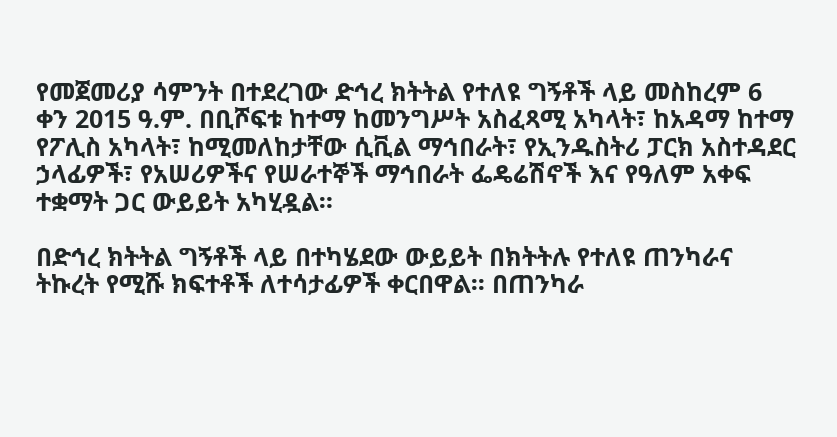የመጀመሪያ ሳምንት በተደረገው ድኅረ ክትትል የተለዩ ግኝቶች ላይ መስከረም 6 ቀን 2015 ዓ.ም. በቢሾፍቱ ከተማ ከመንግሥት አስፈጻሚ አካላት፣ ከአዳማ ከተማ የፖሊስ አካላት፣ ከሚመለከታቸው ሲቪል ማኅበራት፣ የኢንዱስትሪ ፓርክ አስተዳደር ኃላፊዎች፣ የአሠሪዎችና የሠራተኞች ማኅበራት ፌዴሬሽኖች እና የዓለም አቀፍ ተቋማት ጋር ውይይት አካሂዷል።

በድኅረ ክትትል ግኝቶች ላይ በተካሄደው ውይይት በክትትሉ የተለዩ ጠንካራና ትኩረት የሚሹ ክፍተቶች ለተሳታፊዎች ቀርበዋል፡፡ በጠንካራ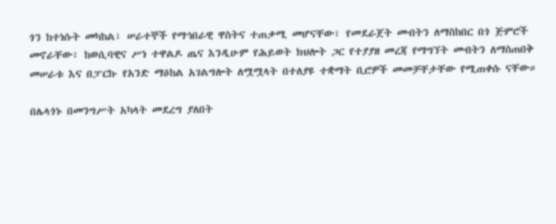ጎን ከተነሱት መካከል፣ ሠራተኞች የማኅበራዊ ዋስትና ተጠቃሚ መሆናቸው፣ የመደራጀት መብትን ለማስከበር በጎ ጅምሮች መኖራቸው፣ ከወሲባዊና ሥነ ተዋልዶ ጤና እንዲሁም የሕይወት ክህሎት ጋር የተያያዘ መረጃ የማግኘት መብትን ለማስጠበቅ መሠራቱ እና በፓርኩ የአንድ ማዕከል አገልግሎት ለሟሟላት በተለያዩ ተቋማት ቢሮዎች መመቻቸታቸው የሚጠቀሱ ናቸው።

በሌላጎኑ በመንግሥት አካላት መደረግ ያለበት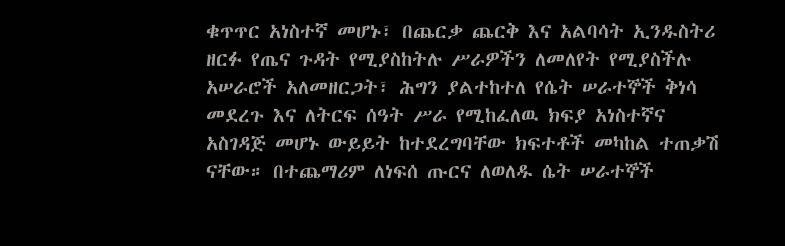ቁጥጥር አነስተኛ መሆኑ፣ በጨርቃ ጨርቅ እና አልባሳት ኢንዱስትሪ ዘርፉ የጤና ጉዳት የሚያስከትሉ ሥራዎችን ለመለየት የሚያስችሉ አሠራሮች አለመዘርጋት፣ ሕግን ያልተከተለ የሴት ሠራተኞች ቅነሳ መደረጉ እና ለትርፍ ሰዓት ሥራ የሚከፈለዉ ክፍያ አነስተኛና አስገዳጅ መሆኑ ውይይት ከተደረግባቸው ክፍተቶች መካከል ተጠቃሽ ናቸው። በተጨማሪም ለነፍሰ ጡርና ለወለዱ ሴት ሠራተኞች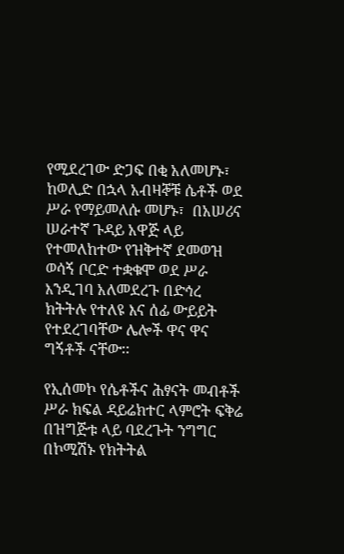የሚደረገው ድጋፍ በቂ አለመሆኑ፣ ከወሊድ በኋላ አብዛኞቹ ሴቶች ወደ ሥራ የማይመለሱ መሆኑ፣  በአሠሪና ሠራተኛ ጉዳይ አዋጅ ላይ የተመለከተው የዝቅተኛ ደመወዝ ወሳኝ ቦርድ ተቋቁሞ ወደ ሥራ እንዲገባ አለመደረጉ በድኅረ ክትትሉ የተለዩ እና ሰፊ ውይይት የተደረገባቸው ሌሎች ዋና ዋና ግኝቶች ናቸው፡፡

የኢሰመኮ የሴቶችና ሕፃናት መብቶች ሥራ ክፍል ዳይሬክተር ላምሮት ፍቅሬ በዝግጅቱ ላይ ባደረጉት ንግግር በኮሚሽኑ የክትትል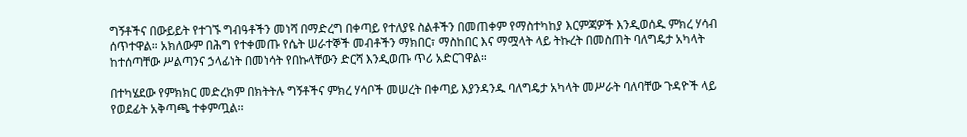ግኝቶችና በውይይት የተገኙ ግብዓቶችን መነሻ በማድረግ በቀጣይ የተለያዩ ስልቶችን በመጠቀም የማስተካከያ እርምጃዎች እንዲወሰዱ ምክረ ሃሳብ ሰጥተዋል። አክለውም በሕግ የተቀመጡ የሴት ሠራተኞች መብቶችን ማክበር፣ ማስከበር እና ማሟላት ላይ ትኩረት በመስጠት ባለግዴታ አካላት ከተሰጣቸው ሥልጣንና ኃላፊነት በመነሳት የበኩላቸውን ድርሻ እንዲወጡ ጥሪ አድርገዋል።

በተካሄደው የምክክር መድረክም በክትትሉ ግኝቶችና ምክረ ሃሳቦች መሠረት በቀጣይ እያንዳንዱ ባለግዴታ አካላት መሥራት ባለባቸው ጉዳዮች ላይ የወደፊት አቅጣጫ ተቀምጧል፡፡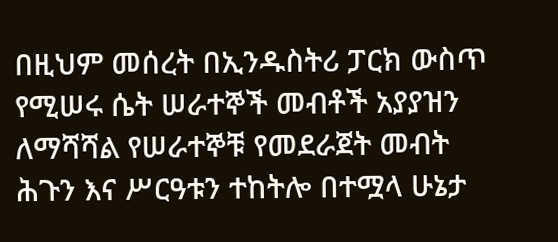በዚህም መሰረት በኢንዱስትሪ ፓርክ ውስጥ የሚሠሩ ሴት ሠራተኞች መብቶች አያያዝን ለማሻሻል የሠራተኞቹ የመደራጀት መብት ሕጉን እና ሥርዓቱን ተከትሎ በተሟላ ሁኔታ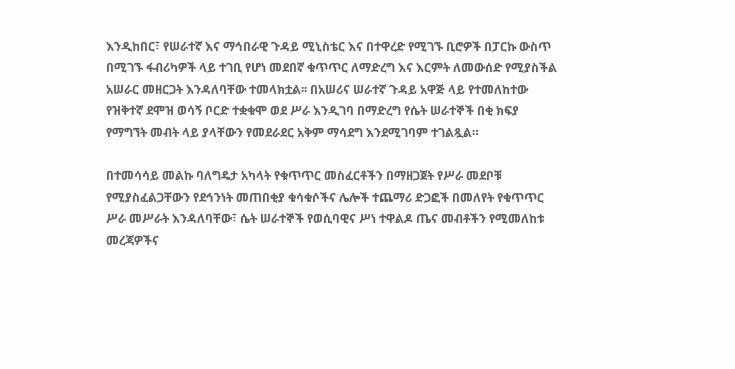እንዲከበር፣ የሠራተኛ እና ማኅበራዊ ጉዳይ ሚኒስቴር እና በተዋረድ የሚገኙ ቢሮዎች በፓርኩ ውስጥ በሚገኙ ፋብሪካዎች ላይ ተገቢ የሆነ መደበኛ ቁጥጥር ለማድረግ እና እርምት ለመውሰድ የሚያስችል አሠራር መዘርጋት እንዳለባቸው ተመላክቷል፡፡ በአሠሪና ሠራተኛ ጉዳይ አዋጅ ላይ የተመለከተው የዝቅተኛ ደሞዝ ወሳኝ ቦርድ ተቋቁሞ ወደ ሥራ እንዲገባ በማድረግ የሴት ሠራተኞች በቂ ክፍያ የማግኘት መብት ላይ ያላቸውን የመደራደር አቅም ማሳደግ እንደሚገባም ተገልጿል።

በተመሳሳይ መልኩ ባለግዴታ አካላት የቁጥጥር መስፈርቶችን በማዘጋጀት የሥራ መደቦቹ የሚያስፈልጋቸውን የደኅንነት መጠበቂያ ቁሳቁሶችና ሌሎች ተጨማሪ ድጋፎች በመለየት የቁጥጥር ሥራ መሥራት እንዳለባቸው፣ ሴት ሠራተኞች የወሲባዊና ሥነ ተዋልዶ ጤና መብቶችን የሚመለከቱ መረጃዎችና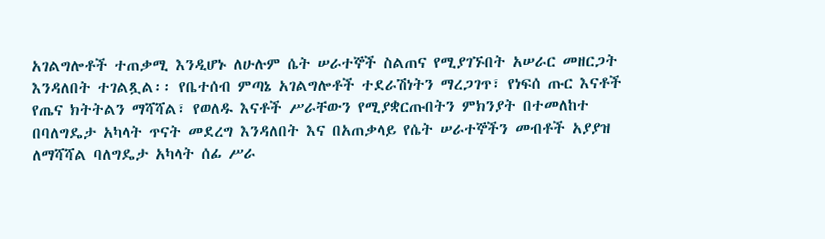አገልግሎቶች ተጠቃሚ እንዲሆኑ ለሁሉም ሴት ሠራተኞች ስልጠና የሚያገኙበት አሠራር መዘርጋት እንዳለበት ተገልጿል፡፡ የቤተሰብ ምጣኔ አገልግሎቶች ተደራሽነትን ማረጋገጥ፣ የነፍሰ ጡር እናቶች የጤና ክትትልን ማሻሻል፣ የወለዱ እናቶች ሥራቸውን የሚያቋርጡበትን ምክንያት በተመለከተ በባለግዴታ አካላት ጥናት መደረግ እንዳለበት እና በአጠቃላይ የሴት ሠራተኞችን መብቶች አያያዝ ለማሻሻል ባለግዴታ አካላት ሰፊ ሥራ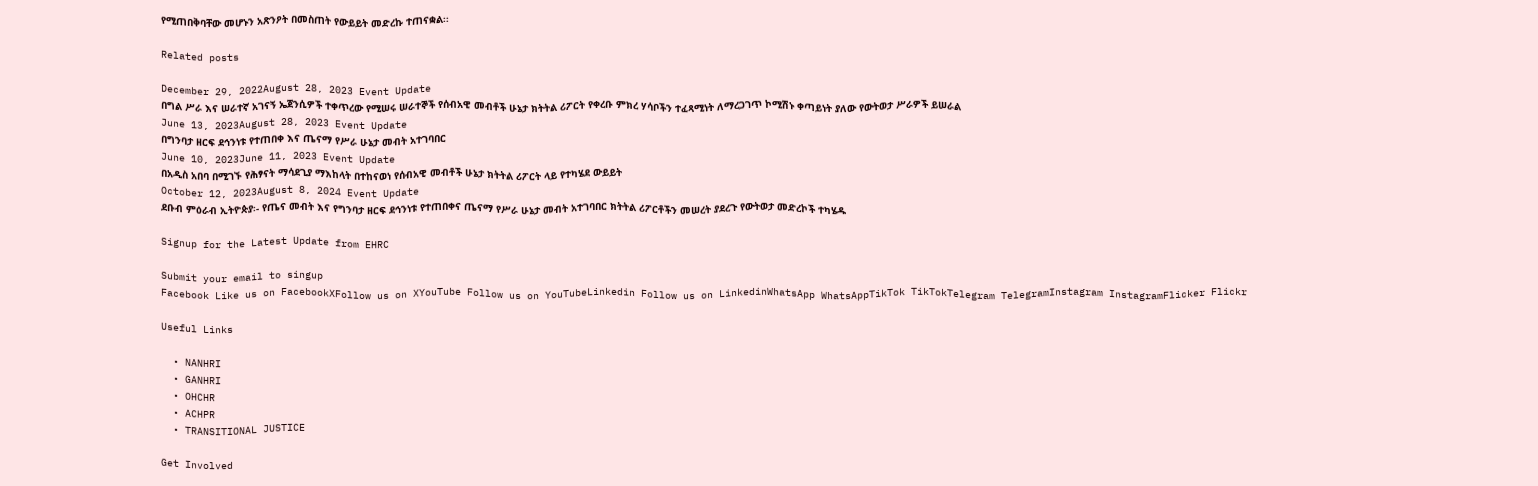የሚጠበቅባቸው መሆኑን አጽንዖት በመስጠት የውይይት መድረኩ ተጠናቋል፡፡

Related posts

December 29, 2022August 28, 2023 Event Update
በግል ሥራ እና ሠራተኛ አገናኝ ኤጀንሲዎች ተቀጥረው የሚሠሩ ሠራተኞች የሰብአዊ መብቶች ሁኔታ ክትትል ሪፖርት የቀረቡ ምክረ ሃሳቦችን ተፈጻሚነት ለማረጋገጥ ኮሚሽኑ ቀጣይነት ያለው የውትወታ ሥራዎች ይሠራል
June 13, 2023August 28, 2023 Event Update
በግንባታ ዘርፍ ደኅንነቱ የተጠበቀ እና ጤናማ የሥራ ሁኔታ መብት አተገባበር
June 10, 2023June 11, 2023 Event Update
በአዲስ አበባ በሚገኙ የሕፃናት ማሳደጊያ ማእከላት በተከናወነ የሰብአዊ መብቶች ሁኔታ ክትትል ሪፖርት ላይ የተካሄደ ውይይት
October 12, 2023August 8, 2024 Event Update
ደቡብ ምዕራብ ኢትዮጵያ፡- የጤና መብት እና የግንባታ ዘርፍ ደኅንነቱ የተጠበቀና ጤናማ የሥራ ሁኔታ መብት አተገባበር ክትትል ሪፖርቶችን መሠረት ያደረጉ የውትወታ መድረኮች ተካሄዱ

Signup for the Latest Update from EHRC

Submit your email to singup
Facebook Like us on FacebookXFollow us on XYouTube Follow us on YouTubeLinkedin Follow us on LinkedinWhatsApp WhatsAppTikTok TikTokTelegram TelegramInstagram InstagramFlicker Flickr

Useful Links

  • NANHRI
  • GANHRI
  • OHCHR
  • ACHPR
  • TRANSITIONAL JUSTICE

Get Involved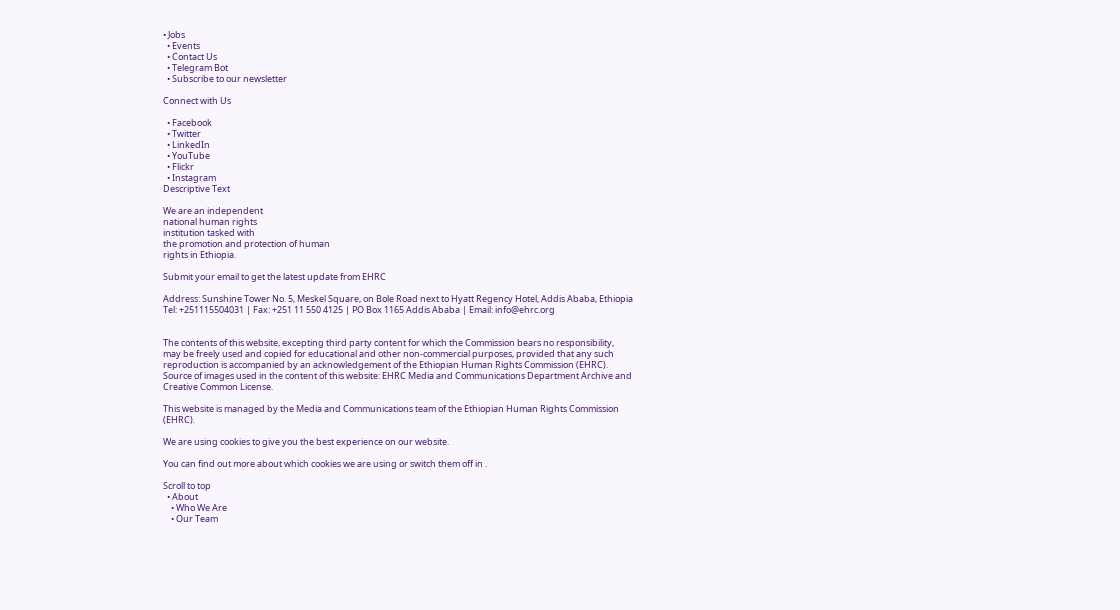• Jobs
  • Events
  • Contact Us
  • Telegram Bot
  • Subscribe to our newsletter

Connect with Us

  • Facebook
  • Twitter
  • LinkedIn
  • YouTube
  • Flickr
  • Instagram
Descriptive Text

We are an independent
national human rights
institution tasked with
the promotion and protection of human
rights in Ethiopia.

Submit your email to get the latest update from EHRC

Address: Sunshine Tower No. 5, Meskel Square, on Bole Road next to Hyatt Regency Hotel, Addis Ababa, Ethiopia
Tel: +251115504031 | Fax: +251 11 550 4125 | PO Box 1165 Addis Ababa | Email: info@ehrc.org


The contents of this website, excepting third party content for which the Commission bears no responsibility,
may be freely used and copied for educational and other non-commercial purposes, provided that any such reproduction is accompanied by an acknowledgement of the Ethiopian Human Rights Commission (EHRC). Source of images used in the content of this website: EHRC Media and Communications Department Archive and Creative Common License.

This website is managed by the Media and Communications team of the Ethiopian Human Rights Commission (EHRC).

We are using cookies to give you the best experience on our website.

You can find out more about which cookies we are using or switch them off in .

Scroll to top
  • About
    • Who We Are
    • Our Team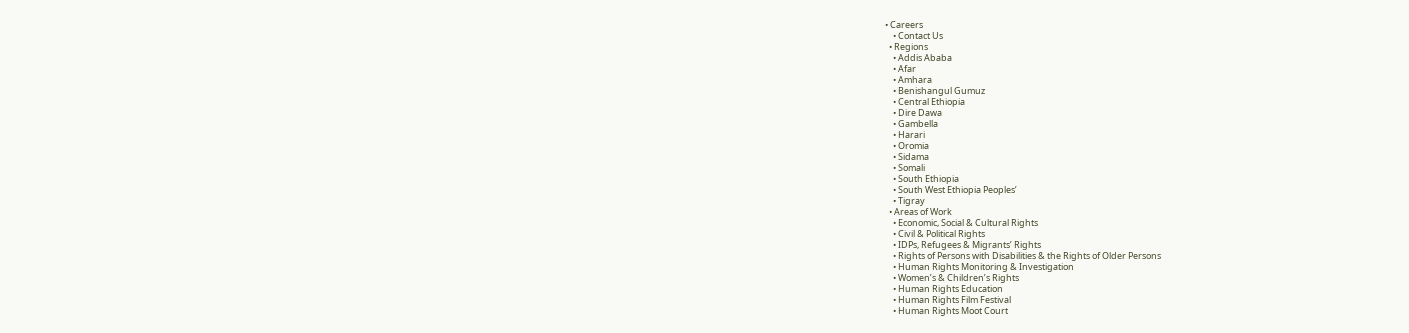• Careers
    • Contact Us
  • Regions
    • Addis Ababa
    • Afar
    • Amhara
    • Benishangul Gumuz
    • Central Ethiopia
    • Dire Dawa
    • Gambella
    • Harari
    • Oromia
    • Sidama
    • Somali
    • South Ethiopia
    • South West Ethiopia Peoples’
    • Tigray
  • Areas of Work
    • Economic, Social & Cultural Rights
    • Civil & Political Rights
    • IDPs, Refugees & Migrants’ Rights
    • Rights of Persons with Disabilities & the Rights of Older Persons
    • Human Rights Monitoring & Investigation
    • Women’s & Children’s Rights
    • Human Rights Education
    • Human Rights Film Festival
    • Human Rights Moot Court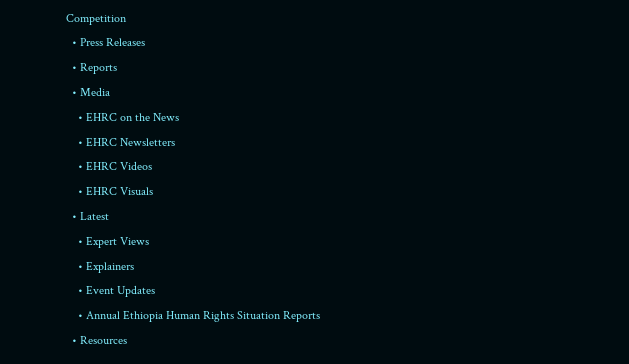Competition
  • Press Releases
  • Reports
  • Media
    • EHRC on the News
    • EHRC Newsletters
    • EHRC Videos
    • EHRC Visuals
  • Latest
    • Expert Views
    • Explainers
    • Event Updates
    • Annual Ethiopia Human Rights Situation Reports
  • Resources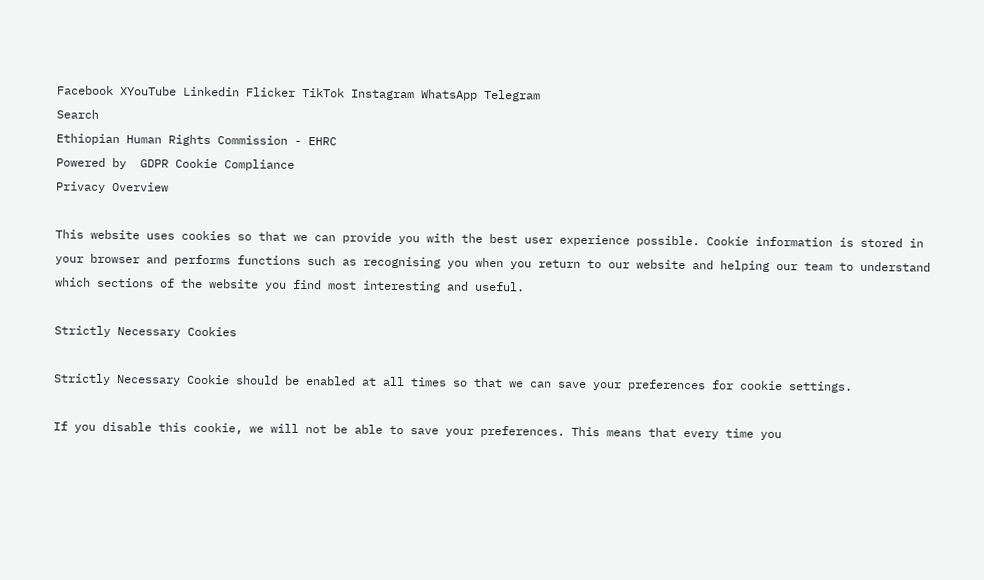Facebook XYouTube Linkedin Flicker TikTok Instagram WhatsApp Telegram
Search
Ethiopian Human Rights Commission - EHRC
Powered by  GDPR Cookie Compliance
Privacy Overview

This website uses cookies so that we can provide you with the best user experience possible. Cookie information is stored in your browser and performs functions such as recognising you when you return to our website and helping our team to understand which sections of the website you find most interesting and useful.

Strictly Necessary Cookies

Strictly Necessary Cookie should be enabled at all times so that we can save your preferences for cookie settings.

If you disable this cookie, we will not be able to save your preferences. This means that every time you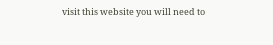visit this website you will need to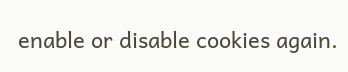enable or disable cookies again.